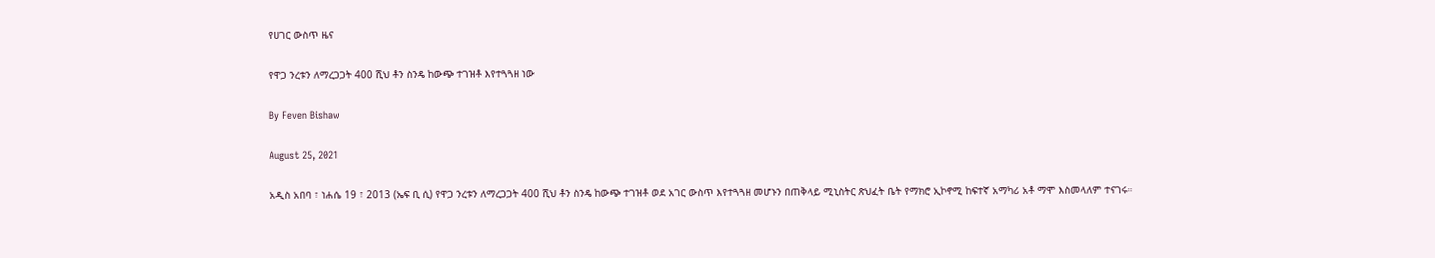የሀገር ውስጥ ዜና

የዋጋ ንረቱን ለማረጋጋት 400 ሺህ ቶን ስንዴ ከውጭ ተገዝቶ እየተጓጓዘ ነው

By Feven Bishaw

August 25, 2021

አዲስ አበባ ፣ ነሐሴ 19 ፣ 2013 (ኤፍ ቢ ሲ) የዋጋ ንረቱን ለማረጋጋት 400 ሺህ ቶን ስንዴ ከውጭ ተገዝቶ ወደ አገር ውስጥ እየተጓጓዘ መሆኑን በጠቅላይ ሚኒስትር ጽህፈት ቤት የማክሮ ኢኮኖሚ ከፍተኛ አማካሪ አቶ ማሞ እስመላለም ተናገሩ።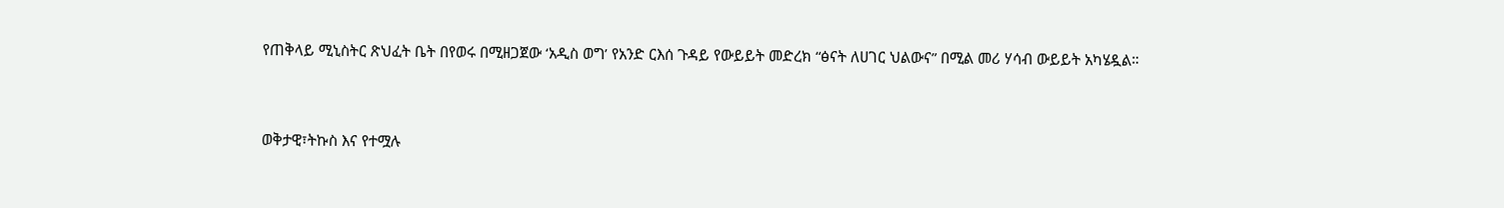የጠቅላይ ሚኒስትር ጽህፈት ቤት በየወሩ በሚዘጋጀው ‘አዲስ ወግ’ የአንድ ርእሰ ጉዳይ የውይይት መድረክ “ፅናት ለሀገር ህልውና” በሚል መሪ ሃሳብ ውይይት አካሄዷል።



ወቅታዊ፣ትኩስ እና የተሟሉ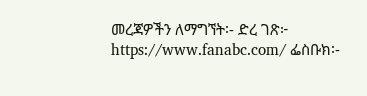መረጃዎችን ለማግኘት፡- ድረ ገጽ፦ https://www.fanabc.com/ ፌስቡክ፡-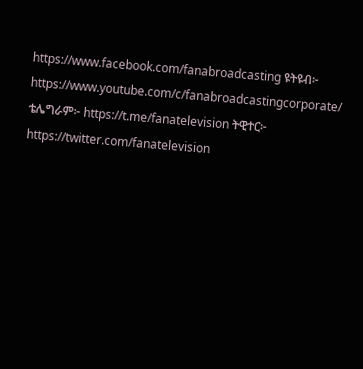https://www.facebook.com/fanabroadcasting ዩትዩብ፦ https://www.youtube.com/c/fanabroadcastingcorporate/ ቴሌግራም፦ https://t.me/fanatelevision ትዊተር፦ https://twitter.com/fanatelevision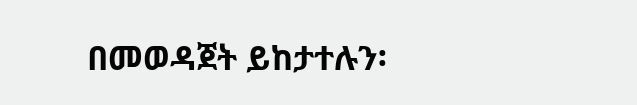በመወዳጀት ይከታተሉን፡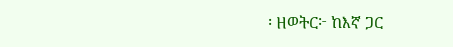፡ ዘወትር፦ ከእኛ ጋር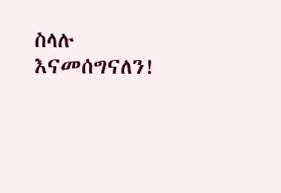ስላሉ እናመሰግናለን!